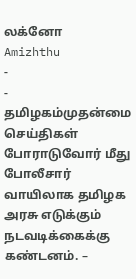லக்னோ
Amizhthu
-
-
தமிழகம்முதன்மை செய்திகள்
போராடுவோர் மீது போலீசார் வாயிலாக தமிழக அரசு எடுக்கும் நடவடிக்கைக்கு கண்டனம். –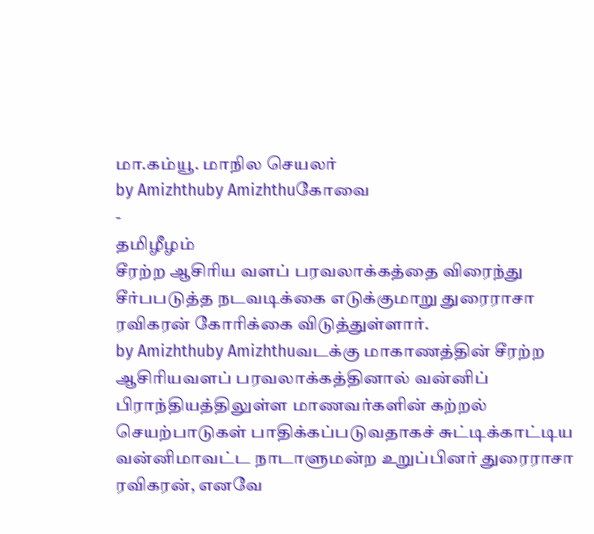மா.கம்யூ. மாநில செயலர்
by Amizhthuby Amizhthuகோவை
-
தமிழீழம்
சீரற்ற ஆசிரிய வளப் பரவலாக்கத்தை விரைந்து சீர்பபடுத்த நடவடிக்கை எடுக்குமாறு துரைராசா ரவிகரன் கோரிக்கை விடுத்துள்ளார்.
by Amizhthuby Amizhthuவடக்கு மாகாணத்தின் சீரற்ற ஆசிரியவளப் பரவலாக்கத்தினால் வன்னிப் பிராந்தியத்திலுள்ள மாணவர்களின் கற்றல் செயற்பாடுகள் பாதிக்கப்படுவதாகச் சுட்டிக்காட்டிய வன்னிமாவட்ட நாடாளுமன்ற உறுப்பினர் துரைராசா ரவிகரன், எனவே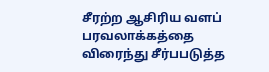சீரற்ற ஆசிரிய வளப் பரவலாக்கத்தை விரைந்து சீர்பபடுத்த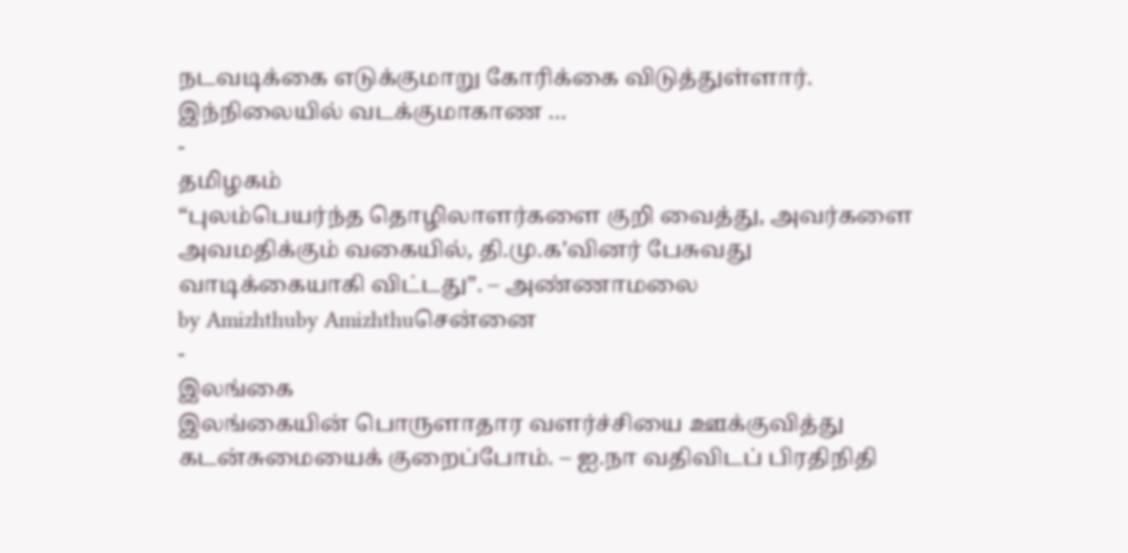நடவடிக்கை எடுக்குமாறு கோரிக்கை விடுத்துள்ளார். இந்நிலையில் வடக்குமாகாண …
-
தமிழகம்
“புலம்பெயர்ந்த தொழிலாளர்களை குறி வைத்து, அவர்களை அவமதிக்கும் வகையில், தி.மு.க’வினர் பேசுவது வாடிக்கையாகி விட்டது”. – அண்ணாமலை
by Amizhthuby Amizhthuசென்னை
-
இலங்கை
இலங்கையின் பொருளாதார வளர்ச்சியை ஊக்குவித்து கடன்சுமையைக் குறைப்போம். – ஐ.நா வதிவிடப் பிரதிநிதி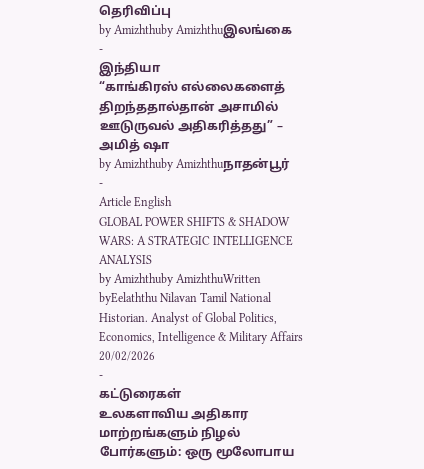தெரிவிப்பு
by Amizhthuby Amizhthuஇலங்கை
-
இந்தியா
“காங்கிரஸ் எல்லைகளைத் திறந்ததால்தான் அசாமில் ஊடுருவல் அதிகரித்தது” – அமித் ஷா
by Amizhthuby Amizhthuநாதன்பூர்
-
Article English
GLOBAL POWER SHIFTS & SHADOW WARS: A STRATEGIC INTELLIGENCE ANALYSIS
by Amizhthuby AmizhthuWritten byEelaththu Nilavan Tamil National Historian. Analyst of Global Politics, Economics, Intelligence & Military Affairs 20/02/2026
-
கட்டுரைகள்
உலகளாவிய அதிகார மாற்றங்களும் நிழல் போர்களும்: ஒரு மூலோபாய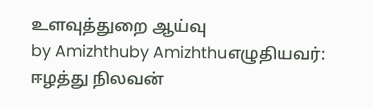உளவுத்துறை ஆய்வு
by Amizhthuby Amizhthuஎழுதியவர்: ஈழத்து நிலவன்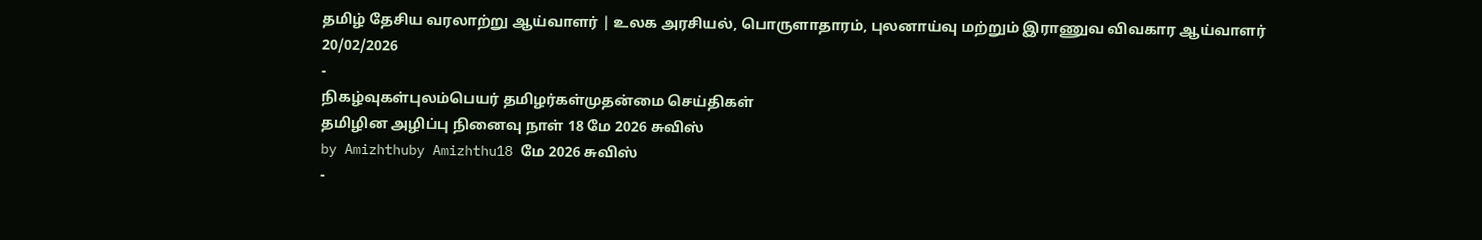தமிழ் தேசிய வரலாற்று ஆய்வாளர் | உலக அரசியல், பொருளாதாரம், புலனாய்வு மற்றும் இராணுவ விவகார ஆய்வாளர் 20/02/2026
-
நிகழ்வுகள்புலம்பெயர் தமிழர்கள்முதன்மை செய்திகள்
தமிழின அழிப்பு நினைவு நாள் 18 மே 2026 சுவிஸ்
by Amizhthuby Amizhthu18 மே 2026 சுவிஸ்
-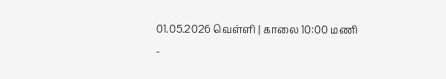01.05.2026 வெள்ளி | காலை 10:00 மணி
-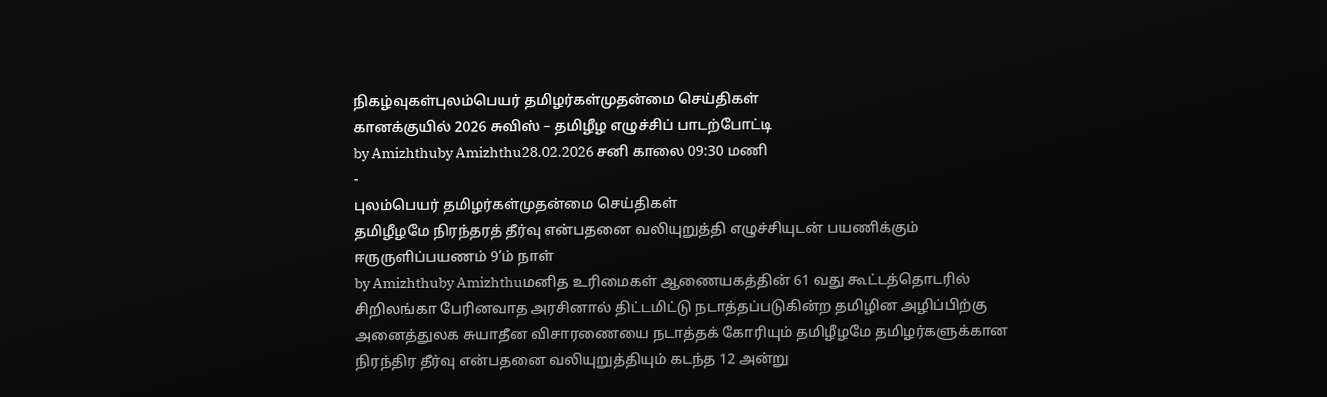நிகழ்வுகள்புலம்பெயர் தமிழர்கள்முதன்மை செய்திகள்
கானக்குயில் 2026 சுவிஸ் – தமிழீழ எழுச்சிப் பாடற்போட்டி
by Amizhthuby Amizhthu28.02.2026 சனி காலை 09:30 மணி
-
புலம்பெயர் தமிழர்கள்முதன்மை செய்திகள்
தமிழீழமே நிரந்தரத் தீர்வு என்பதனை வலியுறுத்தி எழுச்சியுடன் பயணிக்கும் ஈருருளிப்பயணம் 9’ம் நாள்
by Amizhthuby Amizhthuமனித உரிமைகள் ஆணையகத்தின் 61 வது கூட்டத்தொடரில் சிறிலங்கா பேரினவாத அரசினால் திட்டமிட்டு நடாத்தப்படுகின்ற தமிழின அழிப்பிற்கு அனைத்துலக சுயாதீன விசாரணையை நடாத்தக் கோரியும் தமிழீழமே தமிழர்களுக்கான நிரந்திர தீர்வு என்பதனை வலியுறுத்தியும் கடந்த 12 அன்று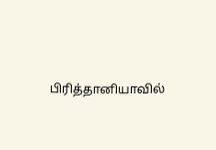பிரித்தானியாவில்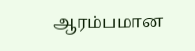ஆரம்பமான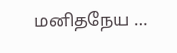மனிதநேய …